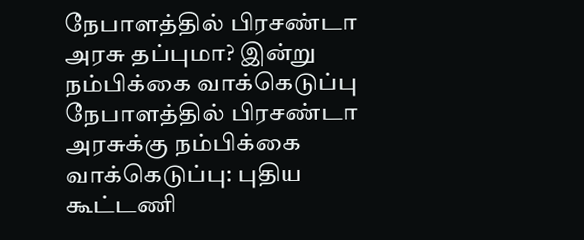நேபாளத்தில் பிரசண்டா அரசு தப்புமா? இன்று நம்பிக்கை வாக்கெடுப்பு
நேபாளத்தில் பிரசண்டா அரசுக்கு நம்பிக்கை வாக்கெடுப்பு: புதிய கூட்டணி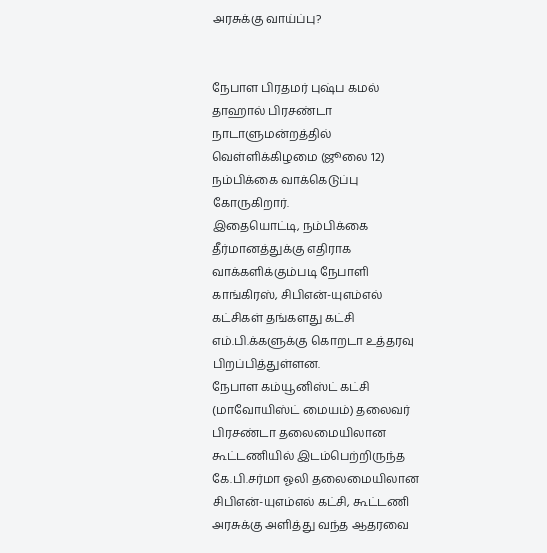அரசுக்கு வாய்ப்பு?


நேபாள பிரதமர் புஷ்ப கமல் தாஹால் பிரசண்டா நாடாளுமன்றத்தில் வெள்ளிக்கிழமை (ஜூலை 12) நம்பிக்கை வாக்கெடுப்பு கோருகிறார்.
இதையொட்டி, நம்பிக்கை தீர்மானத்துக்கு எதிராக வாக்களிக்கும்படி நேபாளி காங்கிரஸ், சிபிஎன்-யுஎம்எல் கட்சிகள் தங்களது கட்சி எம்.பி.க்களுக்கு கொறடா உத்தரவு பிறப்பித்துள்ளன.
நேபாள கம்யூனிஸ்ட் கட்சி (மாவோயிஸ்ட் மையம்) தலைவர் பிரசண்டா தலைமையிலான கூட்டணியில் இடம்பெற்றிருந்த கே.பி.சர்மா ஓலி தலைமையிலான சிபிஎன்-யுஎம்எல் கட்சி, கூட்டணி அரசுக்கு அளித்து வந்த ஆதரவை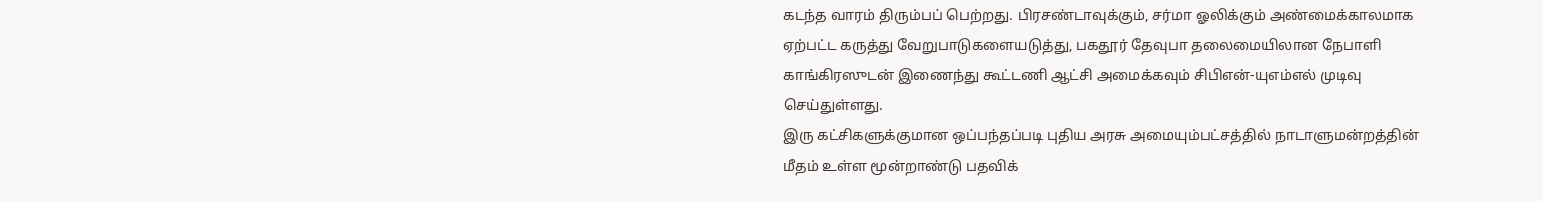கடந்த வாரம் திரும்பப் பெற்றது. பிரசண்டாவுக்கும், சர்மா ஓலிக்கும் அண்மைக்காலமாக ஏற்பட்ட கருத்து வேறுபாடுகளையடுத்து, பகதூர் தேவுபா தலைமையிலான நேபாளி காங்கிரஸுடன் இணைந்து கூட்டணி ஆட்சி அமைக்கவும் சிபிஎன்-யுஎம்எல் முடிவு செய்துள்ளது.
இரு கட்சிகளுக்குமான ஒப்பந்தப்படி புதிய அரசு அமையும்பட்சத்தில் நாடாளுமன்றத்தின் மீதம் உள்ள மூன்றாண்டு பதவிக்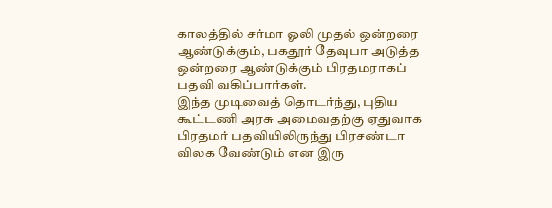காலத்தில் சர்மா ஓலி முதல் ஒன்றரை ஆண்டுக்கும், பகதூர் தேவுபா அடுத்த ஒன்றரை ஆண்டுக்கும் பிரதமராகப் பதவி வகிப்பார்கள்.
இந்த முடிவைத் தொடர்ந்து, புதிய கூட்டணி அரசு அமைவதற்கு ஏதுவாக பிரதமர் பதவியிலிருந்து பிரசண்டா விலக வேண்டும் என இரு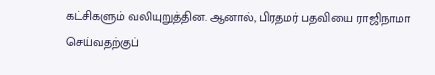கட்சிகளும் வலியுறுத்தின. ஆனால், பிரதமர் பதவியை ராஜிநாமா செய்வதற்குப்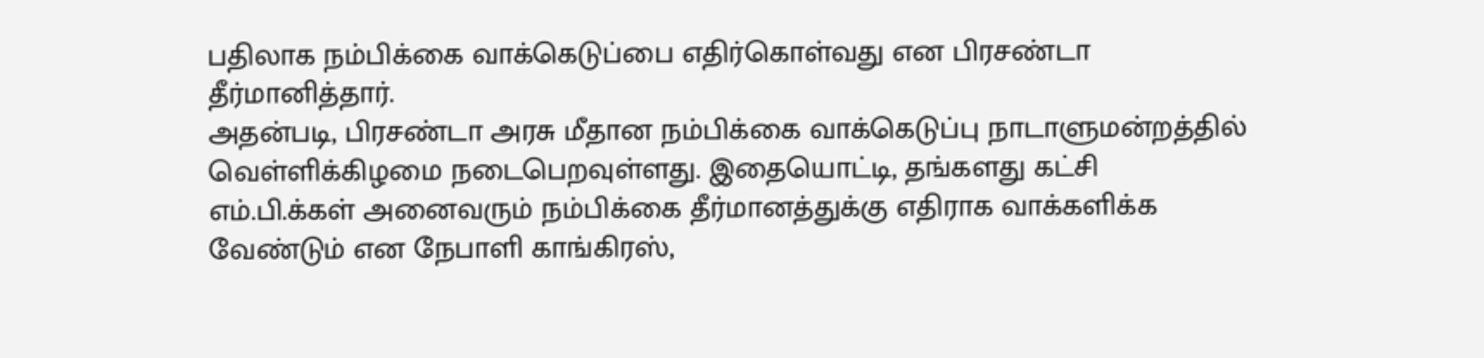பதிலாக நம்பிக்கை வாக்கெடுப்பை எதிர்கொள்வது என பிரசண்டா தீர்மானித்தார்.
அதன்படி, பிரசண்டா அரசு மீதான நம்பிக்கை வாக்கெடுப்பு நாடாளுமன்றத்தில் வெள்ளிக்கிழமை நடைபெறவுள்ளது. இதையொட்டி, தங்களது கட்சி எம்.பி.க்கள் அனைவரும் நம்பிக்கை தீர்மானத்துக்கு எதிராக வாக்களிக்க வேண்டும் என நேபாளி காங்கிரஸ்,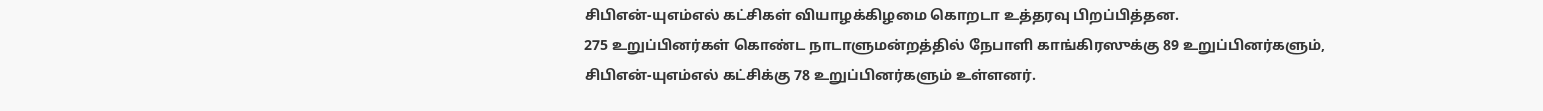சிபிஎன்-யுஎம்எல் கட்சிகள் வியாழக்கிழமை கொறடா உத்தரவு பிறப்பித்தன.
275 உறுப்பினர்கள் கொண்ட நாடாளுமன்றத்தில் நேபாளி காங்கிரஸுக்கு 89 உறுப்பினர்களும், சிபிஎன்-யுஎம்எல் கட்சிக்கு 78 உறுப்பினர்களும் உள்ளனர்.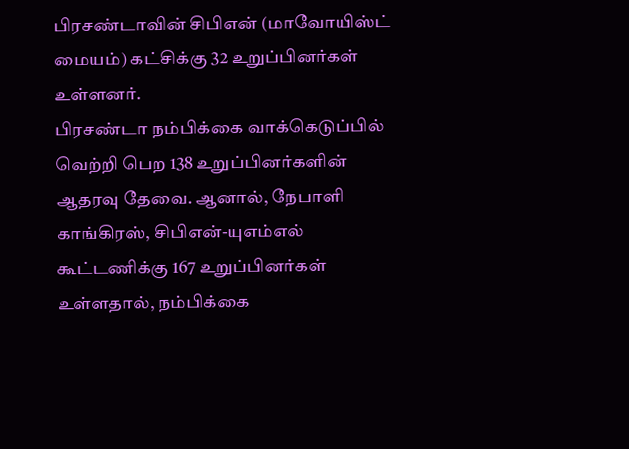பிரசண்டாவின் சிபிஎன் (மாவோயிஸ்ட் மையம்) கட்சிக்கு 32 உறுப்பினர்கள் உள்ளனர்.
பிரசண்டா நம்பிக்கை வாக்கெடுப்பில் வெற்றி பெற 138 உறுப்பினர்களின் ஆதரவு தேவை. ஆனால், நேபாளி காங்கிரஸ், சிபிஎன்-யுஎம்எல் கூட்டணிக்கு 167 உறுப்பினர்கள் உள்ளதால், நம்பிக்கை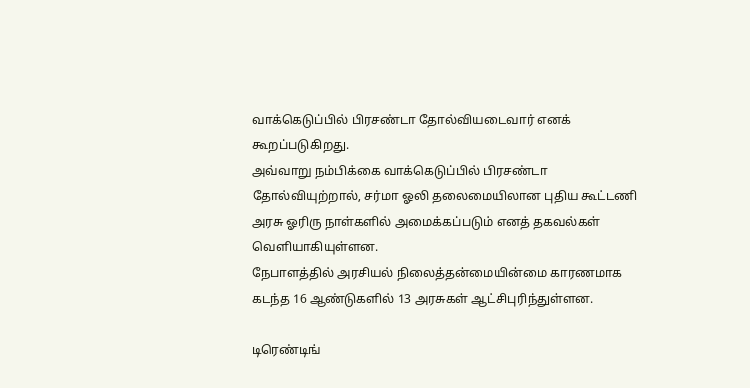வாக்கெடுப்பில் பிரசண்டா தோல்வியடைவார் எனக் கூறப்படுகிறது.
அவ்வாறு நம்பிக்கை வாக்கெடுப்பில் பிரசண்டா தோல்வியுற்றால், சர்மா ஓலி தலைமையிலான புதிய கூட்டணி அரசு ஓரிரு நாள்களில் அமைக்கப்படும் எனத் தகவல்கள் வெளியாகியுள்ளன.
நேபாளத்தில் அரசியல் நிலைத்தன்மையின்மை காரணமாக கடந்த 16 ஆண்டுகளில் 13 அரசுகள் ஆட்சிபுரிந்துள்ளன.

டிரெண்டிங்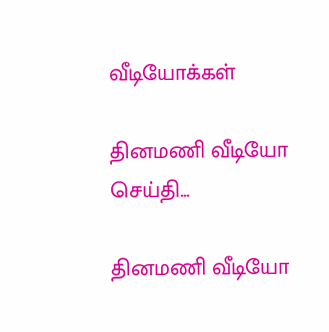வீடியோக்கள்

தினமணி வீடியோ செய்தி...

தினமணி வீடியோ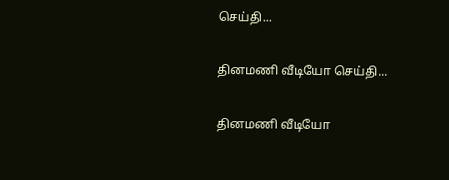செய்தி...

தினமணி வீடியோ செய்தி...

தினமணி வீடியோ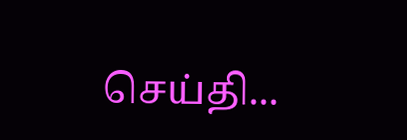செய்தி...